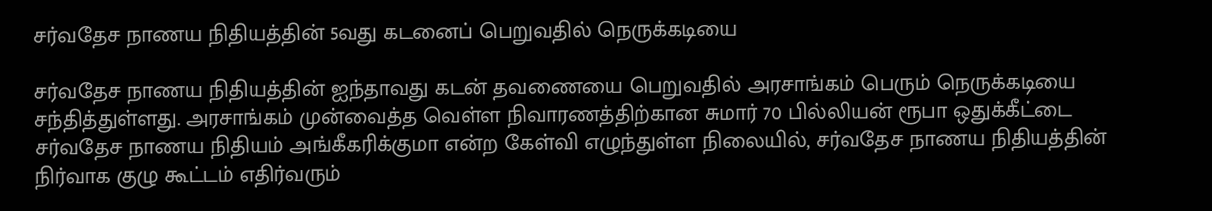சர்வதேச நாணய நிதியத்தின் 5வது கடனைப் பெறுவதில் நெருக்கடியை

சர்வதேச நாணய நிதியத்தின் ஐந்தாவது கடன் தவணையை பெறுவதில் அரசாங்கம் பெரும் நெருக்கடியை சந்தித்துள்ளது. அரசாங்கம் முன்வைத்த வெள்ள நிவாரணத்திற்கான சுமார் 70 பில்லியன் ரூபா ஒதுக்கீட்டை சர்வதேச நாணய நிதியம் அங்கீகரிக்குமா என்ற கேள்வி எழுந்துள்ள நிலையில், சர்வதேச நாணய நிதியத்தின் நிர்வாக குழு கூட்டம் எதிர்வரும்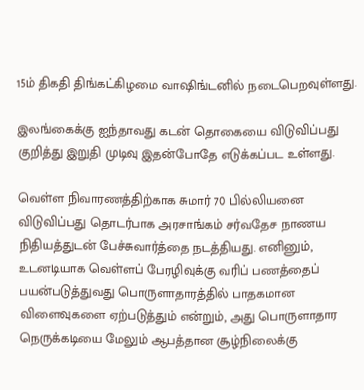15ம் திகதி திங்கட்கிழமை வாஷிங்டனில் நடைபெறவுள்ளது.

இலங்கைக்கு ஐந்தாவது கடன் தொகையை விடுவிப்பது குறித்து இறுதி முடிவு இதன்போதே எடுக்கப்பட உள்ளது.

வெள்ள நிவாரணத்திற்காக சுமார் 70 பில்லியனை விடுவிப்பது தொடர்பாக அரசாங்கம் சர்வதேச நாணய நிதியத்துடன் பேச்சுவார்த்தை நடத்தியது. எனினும், உடனடியாக வெள்ளப் பேரழிவுக்கு வரிப் பணத்தைப் பயன்படுத்துவது பொருளாதாரத்தில் பாதகமான விளைவுகளை ஏற்படுத்தும் என்றும், அது பொருளாதார நெருக்கடியை மேலும் ஆபத்தான சூழ்நிலைக்கு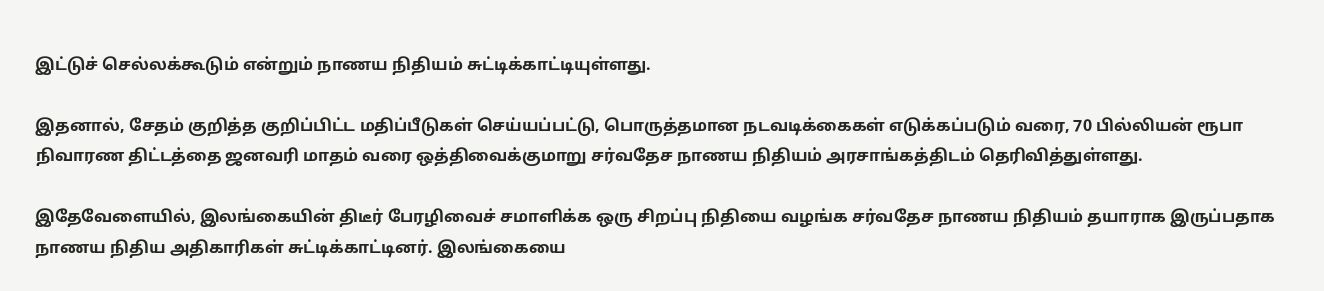இட்டுச் செல்லக்கூடும் என்றும் நாணய நிதியம் சுட்டிக்காட்டியுள்ளது.

இதனால், சேதம் குறித்த குறிப்பிட்ட மதிப்பீடுகள் செய்யப்பட்டு, பொருத்தமான நடவடிக்கைகள் எடுக்கப்படும் வரை, 70 பில்லியன் ரூபா நிவாரண திட்டத்தை ஜனவரி மாதம் வரை ஒத்திவைக்குமாறு சர்வதேச நாணய நிதியம் அரசாங்கத்திடம் தெரிவித்துள்ளது.

இதேவேளையில், இலங்கையின் திடீர் பேரழிவைச் சமாளிக்க ஒரு சிறப்பு நிதியை வழங்க சர்வதேச நாணய நிதியம் தயாராக இருப்பதாக நாணய நிதிய அதிகாரிகள் சுட்டிக்காட்டினர். இலங்கையை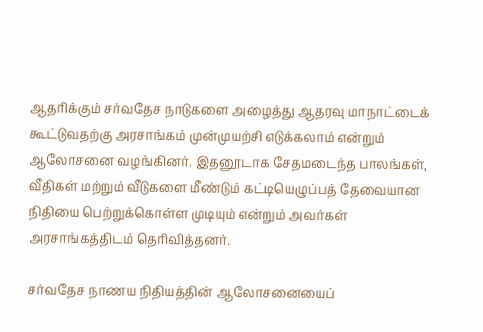ஆதரிக்கும் சர்வதேச நாடுகளை அழைத்து ஆதரவு மாநாட்டைக் கூட்டுவதற்கு அரசாங்கம் முன்முயற்சி எடுக்கலாம் என்றும் ஆலோசனை வழங்கினர். இதனூடாக சேதமடைந்த பாலங்கள், வீதிகள் மற்றும் வீடுகளை மீண்டும் கட்டியெழுப்பத் தேவையான நிதியை பெற்றுக்கொள்ள முடியும் என்றும் அவர்கள் அரசாங்கத்திடம் தெரிவித்தனர்.

சர்வதேச நாணய நிதியத்தின் ஆலோசனையைப்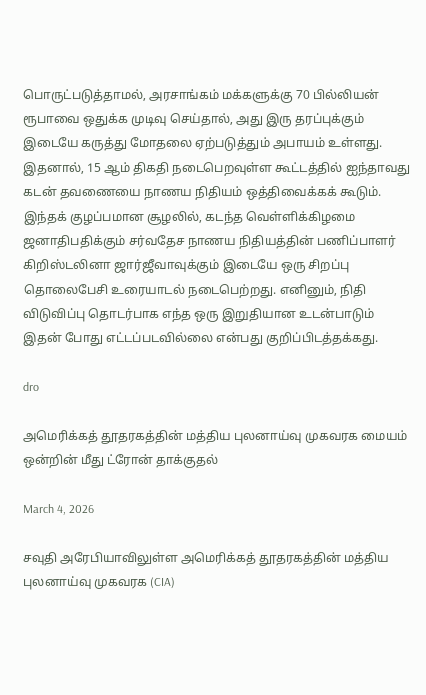பொருட்படுத்தாமல், அரசாங்கம் மக்களுக்கு 70 பில்லியன் ரூபாவை ஒதுக்க முடிவு செய்தால், அது இரு தரப்புக்கும் இடையே கருத்து மோதலை ஏற்படுத்தும் அபாயம் உள்ளது. இதனால், 15 ஆம் திகதி நடைபெறவுள்ள கூட்டத்தில் ஐந்தாவது கடன் தவணையை நாணய நிதியம் ஒத்திவைக்கக் கூடும். இந்தக் குழப்பமான சூழலில், கடந்த வெள்ளிக்கிழமை ஜனாதிபதிக்கும் சர்வதேச நாணய நிதியத்தின் பணிப்பாளர் கிறிஸ்டலினா ஜார்ஜீவாவுக்கும் இடையே ஒரு சிறப்பு தொலைபேசி உரையாடல் நடைபெற்றது. எனினும், நிதி விடுவிப்பு தொடர்பாக எந்த ஒரு இறுதியான உடன்பாடும் இதன் போது எட்டப்படவில்லை என்பது குறிப்பிடத்தக்கது.

dro

அமெரிக்கத் தூதரகத்தின் மத்திய புலனாய்வு முகவரக மையம் ஒன்றின் மீது ட்ரோன் தாக்குதல்

March 4, 2026

சவுதி அரேபியாவிலுள்ள அமெரிக்கத் தூதரகத்தின் மத்திய புலனாய்வு முகவரக (CIA)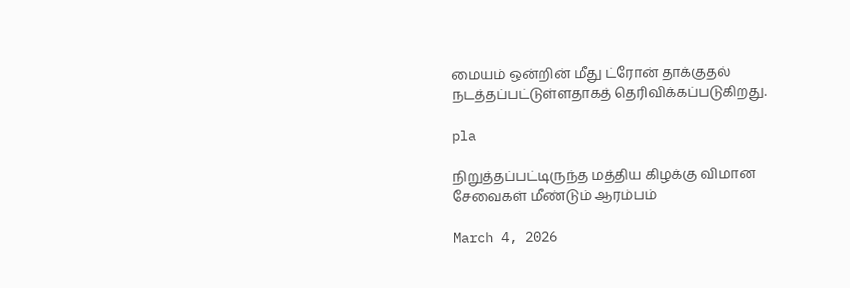மையம் ஒன்றின் மீது ட்ரோன் தாக்குதல் நடத்தப்பட்டுள்ளதாகத் தெரிவிக்கப்படுகிறது.

pla

நிறுத்தப்பட்டிருந்த மத்திய கிழக்கு விமான சேவைகள் மீண்டும் ஆரம்பம்

March 4, 2026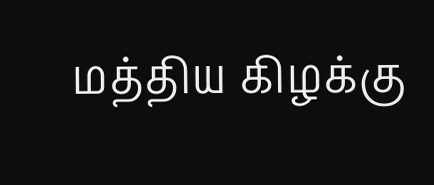மத்திய கிழக்கு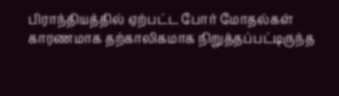பிராந்தியத்தில் ஏற்பட்ட போர் மோதல்கள் காரணமாக தற்காலிகமாக நிறுத்தப்பட்டிருந்த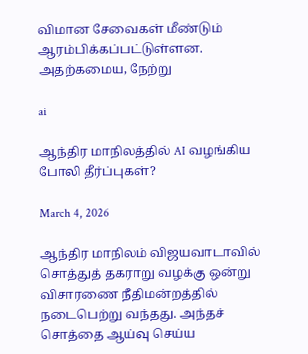விமான சேவைகள் மீண்டும் ஆரம்பிக்கப்பட்டுள்ளன. அதற்கமைய, நேற்று

ai

ஆந்திர மாநிலத்தில் AI வழங்கிய போலி தீர்ப்புகள்?

March 4, 2026

ஆந்திர மாநிலம் விஜயவாடாவில் சொத்துத் தகராறு வழக்கு ஒன்று விசாரணை நீதிமன்றத்தில் நடைபெற்று வந்தது. அந்தச் சொத்தை ஆய்வு செய்ய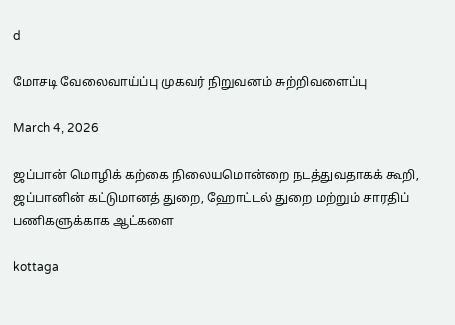d

மோசடி வேலைவாய்ப்பு முகவர் நிறுவனம் சுற்றிவளைப்பு

March 4, 2026

ஜப்பான் மொழிக் கற்கை நிலையமொன்றை நடத்துவதாகக் கூறி, ஜப்பானின் கட்டுமானத் துறை, ஹோட்டல் துறை மற்றும் சாரதிப் பணிகளுக்காக ஆட்களை

kottaga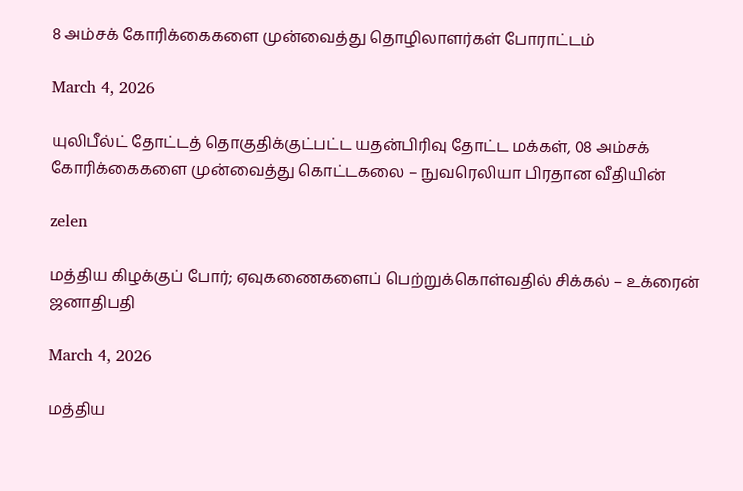8 அம்சக் கோரிக்கைகளை முன்வைத்து தொழிலாளர்கள் போராட்டம்

March 4, 2026

யுலிபீல்ட் தோட்டத் தொகுதிக்குட்பட்ட யதன்பிரிவு தோட்ட மக்கள், 08 அம்சக் கோரிக்கைகளை முன்வைத்து கொட்டகலை – நுவரெலியா பிரதான வீதியின்

zelen

மத்திய கிழக்குப் போர்; ஏவுகணைகளைப் பெற்றுக்கொள்வதில் சிக்கல் – உக்ரைன் ஜனாதிபதி

March 4, 2026

மத்திய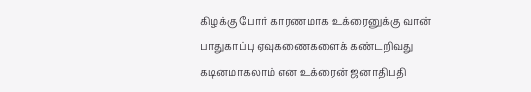கிழக்கு போர் காரணமாக உக்ரைனுக்கு வான் பாதுகாப்பு ஏவுகணைகளைக் கண்டறிவது கடினமாகலாம் என உக்ரைன் ஜனாதிபதி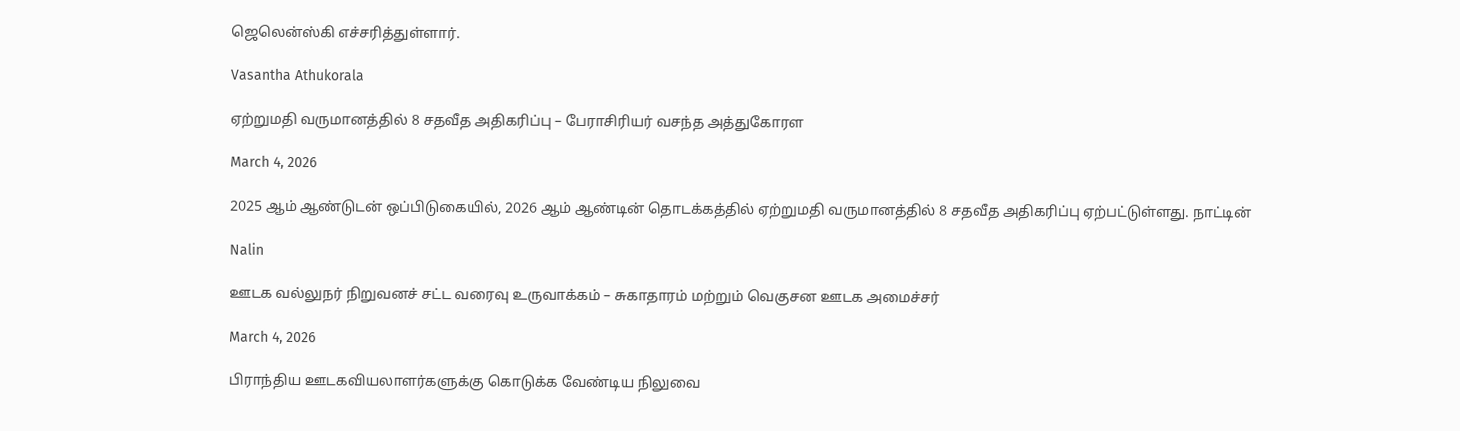ஜெலென்ஸ்கி எச்சரித்துள்ளார்.

Vasantha Athukorala

ஏற்றுமதி வருமானத்தில் 8 சதவீத அதிகரிப்பு – பேராசிரியர் வசந்த அத்துகோரள

March 4, 2026

2025 ஆம் ஆண்டுடன் ஒப்பிடுகையில், 2026 ஆம் ஆண்டின் தொடக்கத்தில் ஏற்றுமதி வருமானத்தில் 8 சதவீத அதிகரிப்பு ஏற்பட்டுள்ளது. நாட்டின்

Nalin

ஊடக வல்லுநர் நிறுவனச் சட்ட வரைவு உருவாக்கம் – சுகாதாரம் மற்றும் வெகுசன ஊடக அமைச்சர்

March 4, 2026

பிராந்திய ஊடகவியலாளர்களுக்கு கொடுக்க வேண்டிய நிலுவை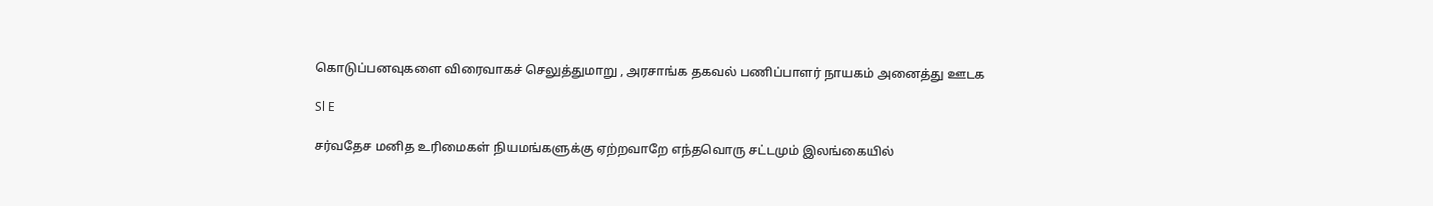கொடுப்பனவுகளை விரைவாகச் செலுத்துமாறு , அரசாங்க தகவல் பணிப்பாளர் நாயகம் அனைத்து ஊடக

Sl E

சர்வதேச மனித உரிமைகள் நியமங்களுக்கு ஏற்றவாறே எந்தவொரு சட்டமும் இலங்கையில்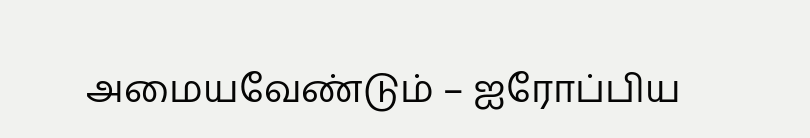அமையவேண்டும் – ஐரோப்பிய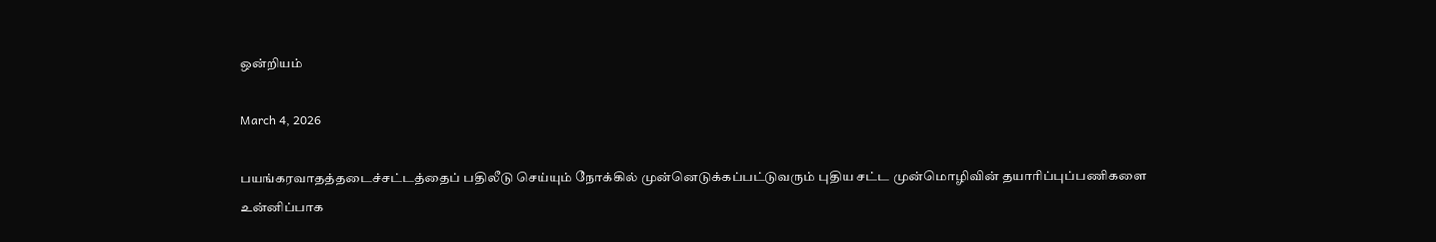ஒன்றியம்

March 4, 2026

பயங்கரவாதத்தடைச்சட்டத்தைப் பதிலீடு செய்யும் நோக்கில் முன்னெடுக்கப்பட்டுவரும் புதிய சட்ட முன்மொழிவின் தயாரிப்புப்பணிகளை உன்னிப்பாக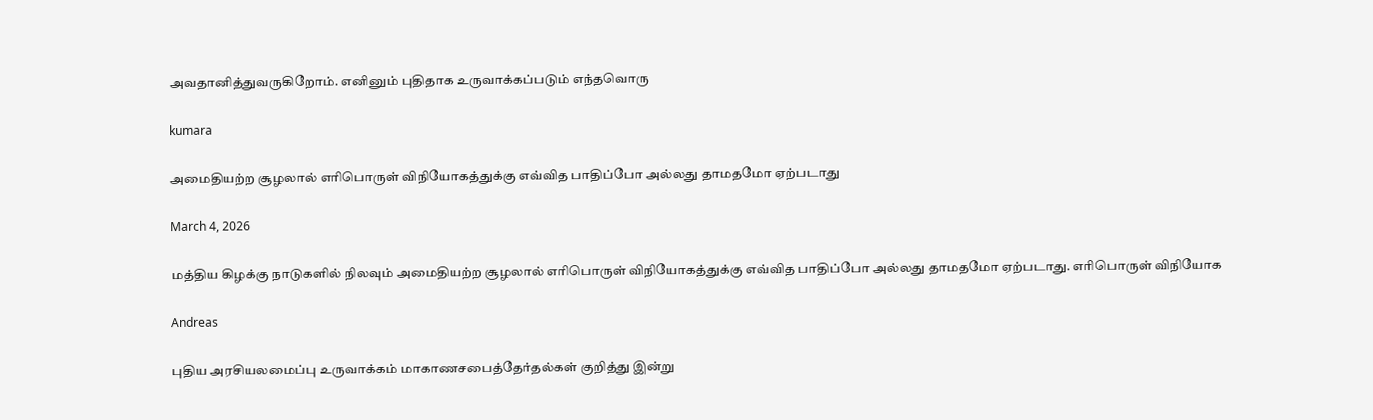அவதானித்துவருகிறோம். எனினும் புதிதாக உருவாக்கப்படும் எந்தவொரு

kumara

அமைதியற்ற சூழலால் எரிபொருள் விநியோகத்துக்கு எவ்வித பாதிப்போ அல்லது தாமதமோ ஏற்படாது

March 4, 2026

மத்திய கிழக்கு நாடுகளில் நிலவும் அமைதியற்ற சூழலால் எரிபொருள் விநியோகத்துக்கு எவ்வித பாதிப்போ அல்லது தாமதமோ ஏற்படாது. எரிபொருள் விநியோக

Andreas

புதிய அரசியலமைப்பு உருவாக்கம் மாகாணசபைத்தேர்தல்கள் குறித்து இன்று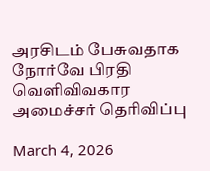அரசிடம் பேசுவதாக நோர்வே பிரதி வெளிவிவகார அமைச்சர் தெரிவிப்பு

March 4, 2026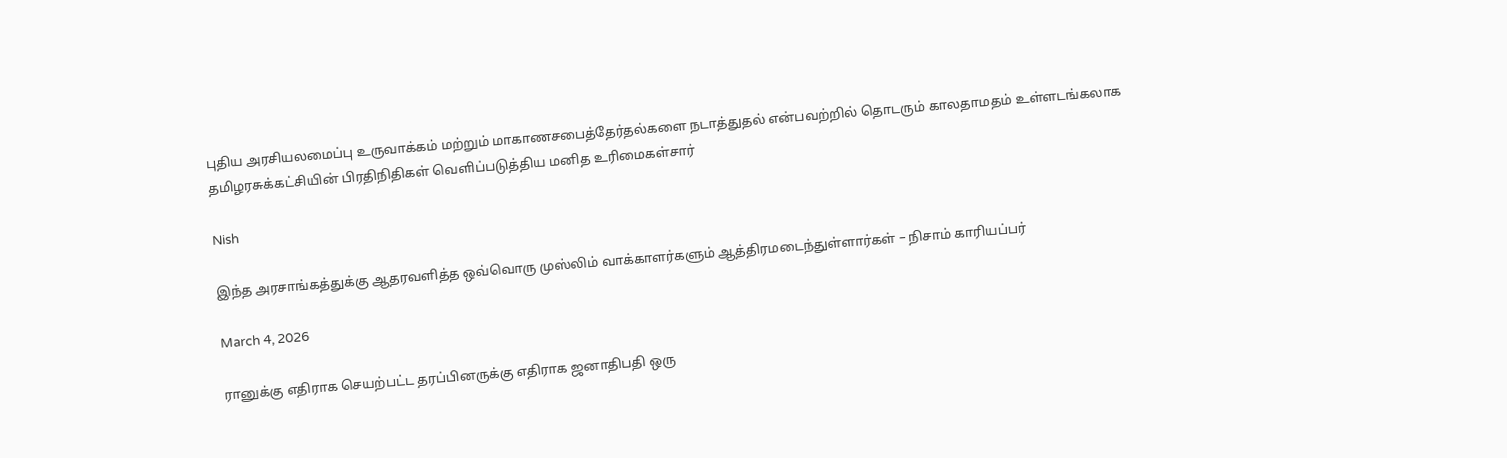புதிய அரசியலமைப்பு உருவாக்கம் மற்றும் மாகாணசபைத்தேர்தல்களை நடாத்துதல் என்பவற்றில் தொடரும் காலதாமதம் உள்ளடங்கலாக தமிழரசுக்கட்சியின் பிரதிநிதிகள் வெளிப்படுத்திய மனித உரிமைகள்சார்

Nish

இந்த அரசாங்கத்துக்கு ஆதரவளித்த ஒவ்வொரு முஸ்லிம் வாக்காளர்களும் ஆத்திரமடைந்துள்ளார்கள் – நிசாம் காரியப்பர்

March 4, 2026

ரானுக்கு எதிராக செயற்பட்ட தரப்பினருக்கு எதிராக ஜனாதிபதி ஒரு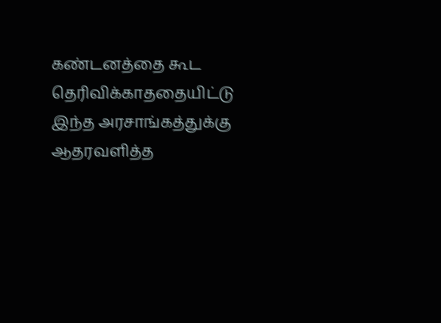கண்டனத்தை கூட தெரிவிக்காததையிட்டு இந்த அரசாங்கத்துக்கு ஆதரவளித்த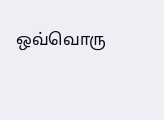ஒவ்வொரு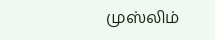முஸ்லிம்